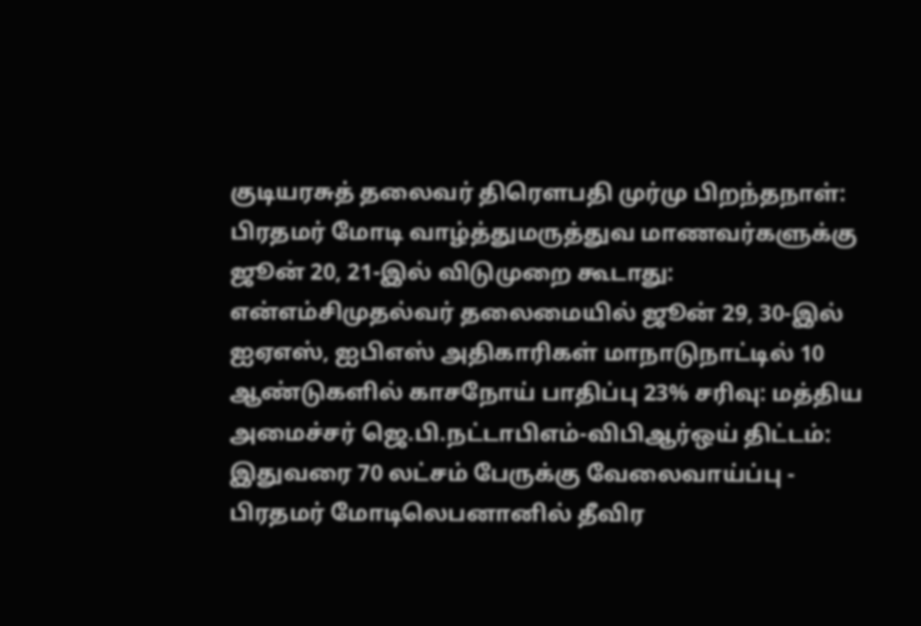குடியரசுத் தலைவர் திரௌபதி முர்மு பிறந்தநாள்: பிரதமர் மோடி வாழ்த்துமருத்துவ மாணவர்களுக்கு ஜூன் 20, 21-இல் விடுமுறை கூடாது: என்எம்சிமுதல்வர் தலைமையில் ஜூன் 29, 30-இல் ஐஏஎஸ், ஐபிஎஸ் அதிகாரிகள் மாநாடுநாட்டில் 10 ஆண்டுகளில் காசநோய் பாதிப்பு 23% சரிவு: மத்திய அமைச்சர் ஜெ.பி.நட்டாபிஎம்-விபிஆர்ஒய் திட்டம்: இதுவரை 70 லட்சம் பேருக்கு வேலைவாய்ப்பு - பிரதமர் மோடிலெபனானில் தீவிர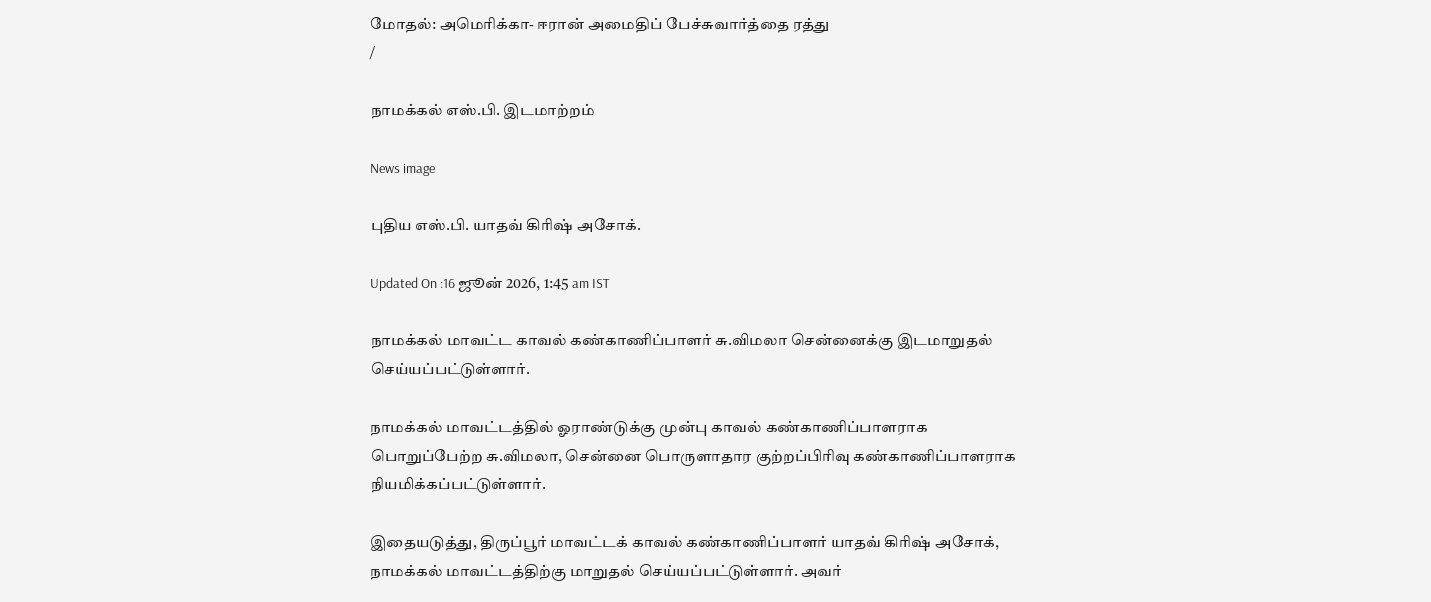மோதல்: அமெரிக்கா- ஈரான் அமைதிப் பேச்சுவார்த்தை ரத்து
/

நாமக்கல் எஸ்.பி. இடமாற்றம்

News image

புதிய எஸ்.பி. யாதவ் கிரிஷ் அசோக்.

Updated On :16 ஜூன் 2026, 1:45 am IST

நாமக்கல் மாவட்ட காவல் கண்காணிப்பாளர் சு.விமலா சென்னைக்கு இடமாறுதல் செய்யப்பட்டுள்ளார்.

நாமக்கல் மாவட்டத்தில் ஓராண்டுக்கு முன்பு காவல் கண்காணிப்பாளராக பொறுப்பேற்ற சு.விமலா, சென்னை பொருளாதார குற்றப்பிரிவு கண்காணிப்பாளராக நியமிக்கப்பட்டுள்ளார்.

இதையடுத்து, திருப்பூர் மாவட்டக் காவல் கண்காணிப்பாளர் யாதவ் கிரிஷ் அசோக், நாமக்கல் மாவட்டத்திற்கு மாறுதல் செய்யப்பட்டுள்ளார். அவர்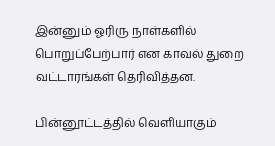இன்னும் ஓரிரு நாள்களில் பொறுப்பேற்பார் என காவல் துறை வட்டாரங்கள் தெரிவித்தன.

பின்னூட்டத்தில் வெளியாகும்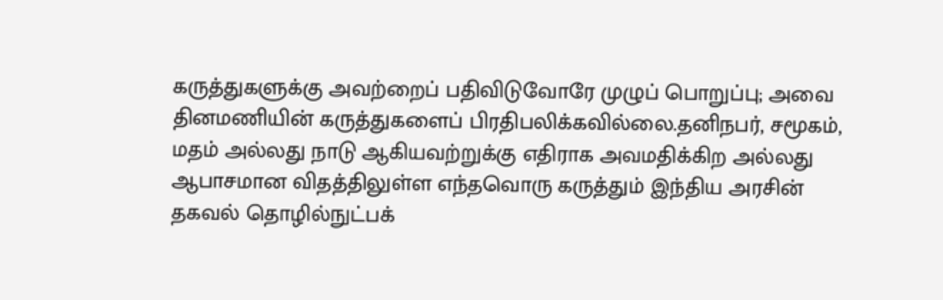கருத்துகளுக்கு அவற்றைப் பதிவிடுவோரே முழுப் பொறுப்பு; அவை தினமணியின் கருத்துகளைப் பிரதிபலிக்கவில்லை.தனிநபர், சமூகம், மதம் அல்லது நாடு ஆகியவற்றுக்கு எதிராக அவமதிக்கிற அல்லது ஆபாசமான விதத்திலுள்ள எந்தவொரு கருத்தும் இந்திய அரசின் தகவல் தொழில்நுட்பக்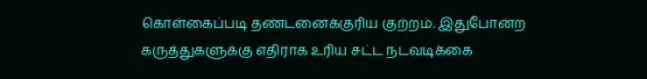கொள்கைப்படி தண்டனைக்குரிய குற்றம். இதுபோன்ற கருத்துகளுக்கு எதிராக உரிய சட்ட நடவடிக்கை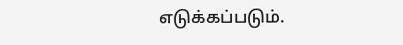எடுக்கப்படும்.